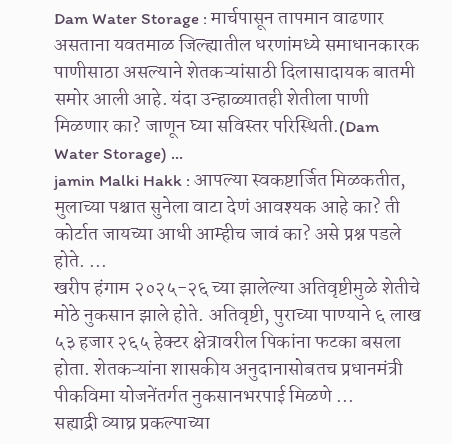Dam Water Storage : मार्चपासून तापमान वाढणार असताना यवतमाळ जिल्ह्यातील धरणांमध्ये समाधानकारक पाणीसाठा असल्याने शेतकऱ्यांसाठी दिलासादायक बातमी समोर आली आहे. यंदा उन्हाळ्यातही शेतीला पाणी मिळणार का? जाणून घ्या सविस्तर परिस्थिती.(Dam Water Storage) ...
jamin Malki Hakk : आपल्या स्वकष्टार्जित मिळकतीत, मुलाच्या पश्चात सुनेला वाटा देणं आवश्यक आहे का? ती कोर्टात जायच्या आधी आम्हीच जावं का? असे प्रश्न पडले होते. ...
खरीप हंगाम २०२५-२६ च्या झालेल्या अतिवृष्टीमुळे शेतीचे मोठे नुकसान झाले होते. अतिवृष्टी, पुराच्या पाण्याने ६ लाख ५३ हजार २६५ हेक्टर क्षेत्रावरील पिकांना फटका बसला होता. शेतकऱ्यांना शासकीय अनुदानासोबतच प्रधानमंत्री पीकविमा योजनेंतर्गत नुकसानभरपाई मिळणे ...
सह्याद्री व्याघ्र प्रकल्पाच्या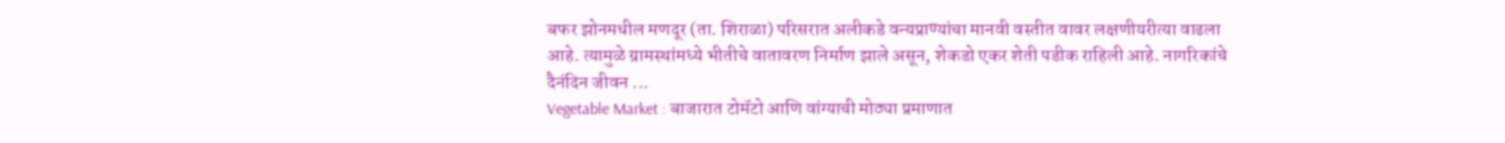बफर झोनमधील मणदूर (ता. शिराळा) परिसरात अलीकडे वन्यप्राण्यांचा मानवी वस्तीत वावर लक्षणीयरीत्या वाढला आहे. त्यामुळे ग्रामस्थांमध्ये भीतीचे वातावरण निर्माण झाले असून, शेकडो एकर शेती पडीक राहिली आहे. नागरिकांचे दैनंदिन जीवन ...
Vegetable Market : बाजारात टोमॅटो आणि वांग्याची मोठ्या प्रमाणात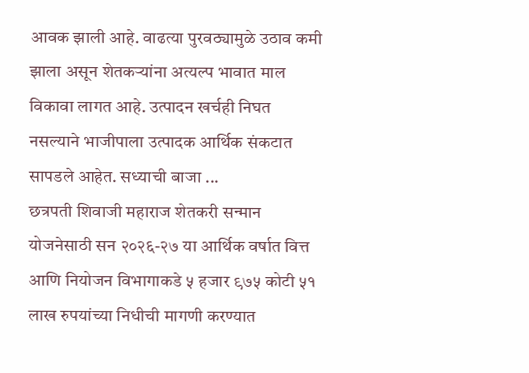आवक झाली आहे. वाढत्या पुरवठ्यामुळे उठाव कमी झाला असून शेतकऱ्यांना अत्यल्प भावात माल विकावा लागत आहे. उत्पादन खर्चही निघत नसल्याने भाजीपाला उत्पादक आर्थिक संकटात सापडले आहेत. सध्याची बाजा ...
छत्रपती शिवाजी महाराज शेतकरी सन्मान योजनेसाठी सन २०२६-२७ या आर्थिक वर्षात वित्त आणि नियोजन विभागाकडे ५ हजार ९७५ कोटी ५१ लाख रुपयांच्या निधीची मागणी करण्यात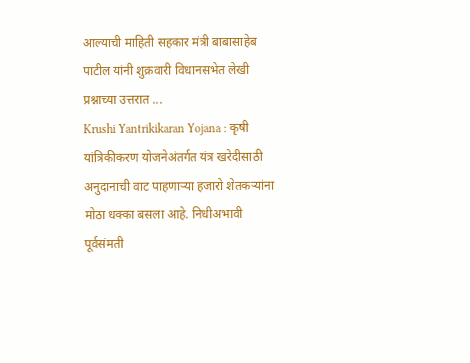आल्याची माहिती सहकार मंत्री बाबासाहेब पाटील यांनी शुक्रवारी विधानसभेत लेखी प्रश्नाच्या उत्तरात ...
Krushi Yantrikikaran Yojana : कृषी यांत्रिकीकरण योजनेअंतर्गत यंत्र खरेदीसाठी अनुदानाची वाट पाहणाऱ्या हजारो शेतकऱ्यांना मोठा धक्का बसला आहे. निधीअभावी पूर्वसंमती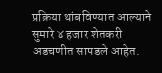प्रक्रिया थांबविण्यात आल्याने सुमारे ४ हजार शेतकरी अडचणीत सापडले आहेत.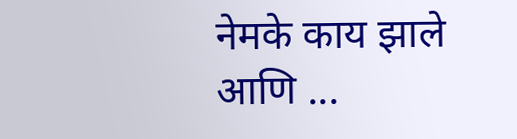नेमके काय झाले आणि ...